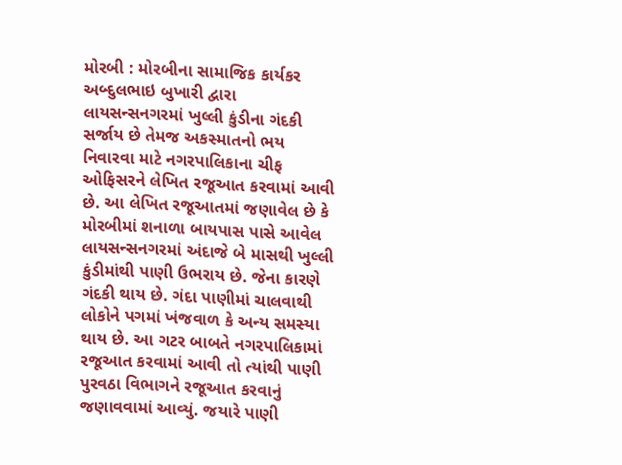મોરબી : મોરબીના સામાજિક કાર્યકર અબ્દુલભાઇ બુખારી દ્વારા લાયસન્સનગરમાં ખુલ્લી કુંડીના ગંદકી સર્જાય છે તેમજ અકસ્માતનો ભય નિવારવા માટે નગરપાલિકાના ચીફ ઓફિસરને લેખિત રજૂઆત કરવામાં આવી છે. આ લેખિત રજૂઆતમાં જણાવેલ છે કે મોરબીમાં શનાળા બાયપાસ પાસે આવેલ લાયસન્સનગરમાં અંદાજે બે માસથી ખુલ્લી કુંડીમાંથી પાણી ઉભરાય છે. જેના કારણે ગંદકી થાય છે. ગંદા પાણીમાં ચાલવાથી લોકોને પગમાં ખંજવાળ કે અન્ય સમસ્યા થાય છે. આ ગટર બાબતે નગરપાલિકામાં રજૂઆત કરવામાં આવી તો ત્યાંથી પાણી પુરવઠા વિભાગને રજૂઆત કરવાનું જણાવવામાં આવ્યું. જયારે પાણી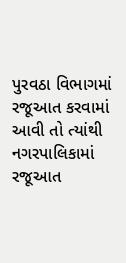પુરવઠા વિભાગમાં રજૂઆત કરવામાં આવી તો ત્યાંથી નગરપાલિકામાં રજૂઆત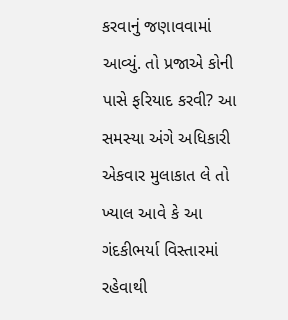કરવાનું જણાવવામાં આવ્યું. તો પ્રજાએ કોની પાસે ફરિયાદ કરવી? આ સમસ્યા અંગે અધિકારી એકવાર મુલાકાત લે તો ખ્યાલ આવે કે આ ગંદકીભર્યા વિસ્તારમાં રહેવાથી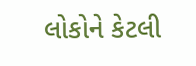લોકોને કેટલી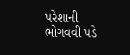પરેશાની ભોગવવી પડે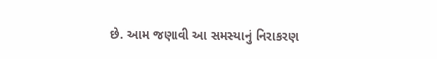છે. આમ જણાવી આ સમસ્યાનું નિરાકરણ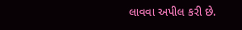લાવવા અપીલ કરી છે.